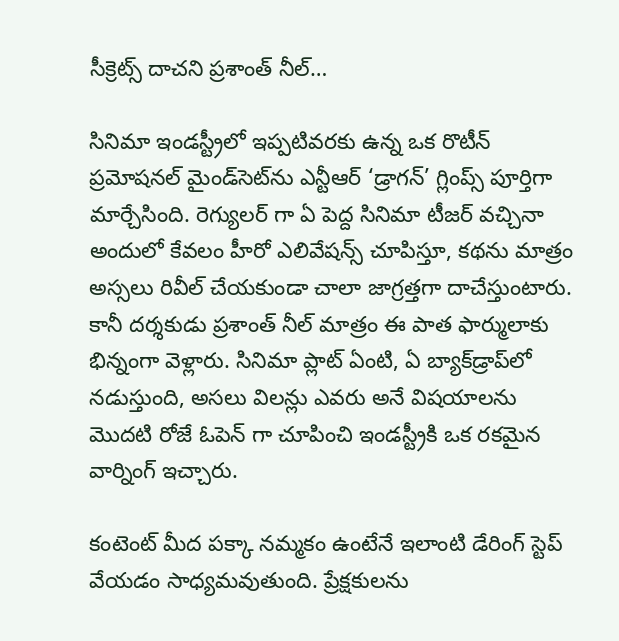సీక్రెట్స్ దాచని ప్రశాంత్ నీల్…

సినిమా ఇండస్ట్రీలో ఇప్పటివరకు ఉన్న ఒక రొటీన్ ప్రమోషనల్ మైండ్‌సెట్‌ను ఎన్టీఆర్ ‘డ్రాగన్’ గ్లింప్స్ పూర్తిగా మార్చేసింది. రెగ్యులర్ గా ఏ పెద్ద సినిమా టీజర్ వచ్చినా అందులో కేవలం హీరో ఎలివేషన్స్ చూపిస్తూ, కథను మాత్రం అస్సలు రివీల్ చేయకుండా చాలా జాగ్రత్తగా దాచేస్తుంటారు. కానీ దర్శకుడు ప్రశాంత్ నీల్ మాత్రం ఈ పాత ఫార్ములాకు భిన్నంగా వెళ్లారు. సినిమా ప్లాట్ ఏంటి, ఏ బ్యాక్‌డ్రాప్‌లో నడుస్తుంది, అసలు విలన్లు ఎవరు అనే విషయాలను మొదటి రోజే ఓపెన్ గా చూపించి ఇండస్ట్రీకి ఒక రకమైన వార్నింగ్ ఇచ్చారు.

కంటెంట్ మీద పక్కా నమ్మకం ఉంటేనే ఇలాంటి డేరింగ్ స్టెప్ వేయడం సాధ్యమవుతుంది. ప్రేక్షకులను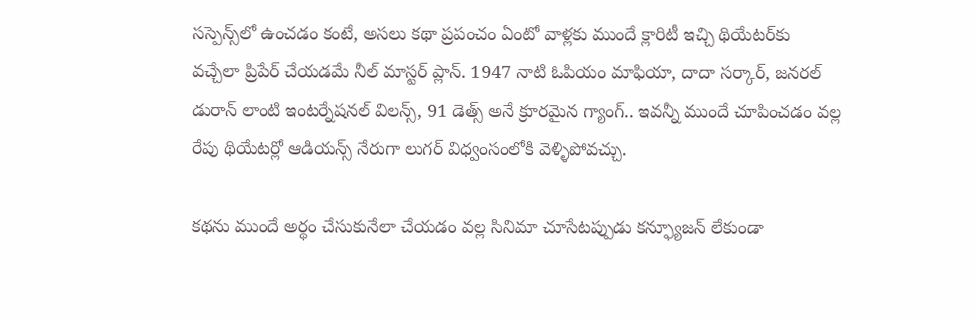సస్పెన్స్‌లో ఉంచడం కంటే, అసలు కథా ప్రపంచం ఏంటో వాళ్లకు ముందే క్లారిటీ ఇచ్చి థియేటర్‌కు వచ్చేలా ప్రిపేర్ చేయడమే నీల్ మాస్టర్ ప్లాన్. 1947 నాటి ఓపియం మాఫియా, దాదా సర్కార్, జనరల్ డురాన్ లాంటి ఇంటర్నేషనల్ విలన్స్, 91 డెత్స్ అనే క్రూరమైన గ్యాంగ్.. ఇవన్నీ ముందే చూపించడం వల్ల రేపు థియేటర్లో ఆడియన్స్ నేరుగా లుగర్ విధ్వంసంలోకి వెళ్ళిపోవచ్చు.

కథను ముందే అర్థం చేసుకునేలా చేయడం వల్ల సినిమా చూసేటప్పుడు కన్ఫ్యూజన్ లేకుండా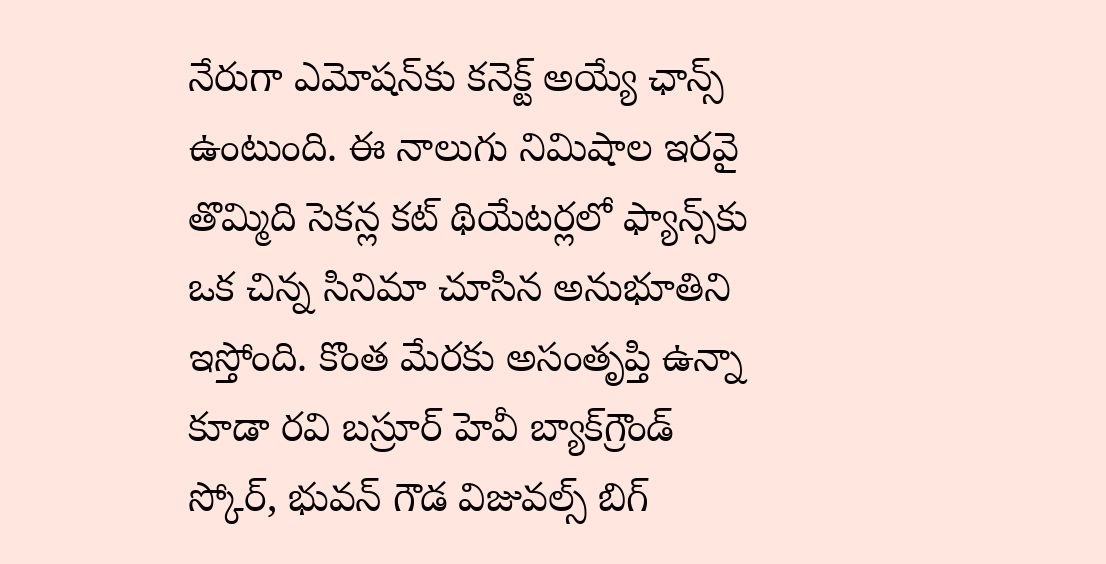నేరుగా ఎమోషన్‌కు కనెక్ట్ అయ్యే ఛాన్స్ ఉంటుంది. ఈ నాలుగు నిమిషాల ఇరవై తొమ్మిది సెకన్ల కట్ థియేటర్లలో ఫ్యాన్స్‌కు ఒక చిన్న సినిమా చూసిన అనుభూతిని ఇస్తోంది. కొంత మేరకు అసంతృప్తి ఉన్నా కూడా రవి బస్రూర్ హెవీ బ్యాక్‌గ్రౌండ్ స్కోర్, భువన్ గౌడ విజువల్స్ బిగ్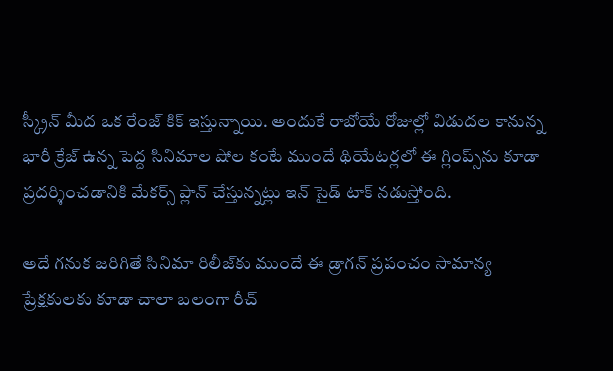స్క్రీన్ మీద ఒక రేంజ్ కిక్ ఇస్తున్నాయి. అందుకే రాబోయే రోజుల్లో విడుదల కానున్న భారీ క్రేజ్ ఉన్న పెద్ద సినిమాల షోల కంటే ముందే థియేటర్లలో ఈ గ్లింప్స్‌ను కూడా ప్రదర్శించడానికి మేకర్స్ ప్లాన్ చేస్తున్నట్లు ఇన్ సైడ్ టాక్ నడుస్తోంది.

అదే గనుక జరిగితే సినిమా రిలీజ్‌కు ముందే ఈ డ్రాగన్ ప్రపంచం సామాన్య ప్రేక్షకులకు కూడా చాలా బలంగా రీచ్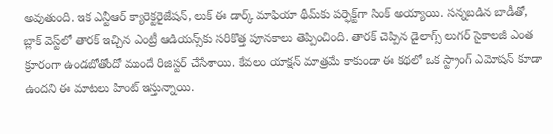అవుతుంది. ఇక ఎన్టీఆర్ క్యారెక్టరైజేషన్, లుక్ ఈ డార్క్ మాఫియా థీమ్‌కు పర్ఫెక్ట్‌గా సింక్ అయ్యాయి. సన్నబడిన బాడీతో, బ్లాక్ వెస్ట్‌లో తారక్ ఇచ్చిన ఎంట్రీ ఆడియన్స్‌కు సరికొత్త పూనకాలు తెప్పించింది. తారక్ చెప్పిన డైలాగ్స్ లుగర్ సైకాలజీ ఎంత క్రూరంగా ఉండబోతోందో ముందే రిజిస్టర్ చేసేశాయి. కేవలం యాక్షన్ మాత్రమే కాకుండా ఈ కథలో ఒక స్ట్రాంగ్ ఎమోషన్ కూడా ఉందని ఈ మాటలు హింట్ ఇస్తున్నాయి.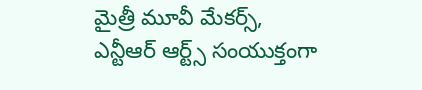మైత్రీ మూవీ మేకర్స్, ఎన్టీఆర్ ఆర్ట్స్ సంయుక్తంగా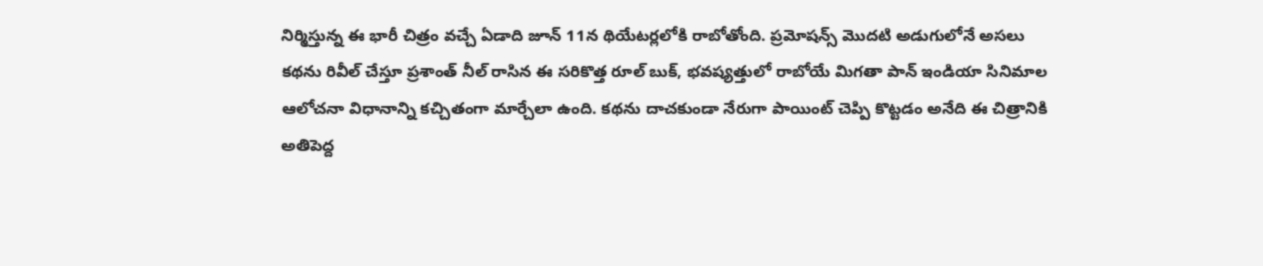నిర్మిస్తున్న ఈ భారీ చిత్రం వచ్చే ఏడాది జూన్ 11న థియేటర్లలోకి రాబోతోంది. ప్రమోషన్స్ మొదటి అడుగులోనే అసలు కథను రివీల్ చేస్తూ ప్రశాంత్ నీల్ రాసిన ఈ సరికొత్త రూల్ బుక్, భవష్యత్తులో రాబోయే మిగతా పాన్ ఇండియా సినిమాల ఆలోచనా విధానాన్ని కచ్చితంగా మార్చేలా ఉంది. కథను దాచకుండా నేరుగా పాయింట్ చెప్పి కొట్టడం అనేది ఈ చిత్రానికి అతిపెద్ద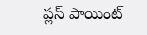ప్లస్ పాయింట్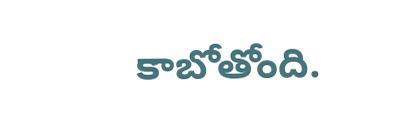కాబోతోంది.